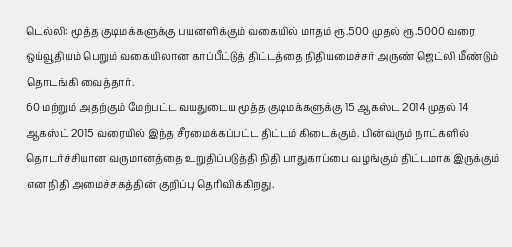டெல்லி: மூத்த குடிமக்களுக்கு பயனளிக்கும் வகையில் மாதம் ரூ.500 முதல் ரூ.5000 வரை ஒய்வூதியம் பெறும் வகையிலான காப்பீட்டுத் திட்டத்தை நிதியமைச்சர் அருண் ஜெட்லி மீண்டும் தொடங்கி வைத்தார்.
60 மற்றும் அதற்கும் மேற்பட்ட வயதுடைய மூத்த குடிமக்களுக்கு 15 ஆகஸ்ட 2014 முதல் 14 ஆகஸ்ட் 2015 வரையில் இந்த சீரமைக்கப்பட்ட திட்டம் கிடைக்கும். பின்வரும் நாட்களில் தொடர்ச்சியான வருமானத்தை உறுதிப்படுத்தி நிதி பாதுகாப்பை வழங்கும் திட்டமாக இருக்கும் என நிதி அமைச்சகத்தின் குறிப்பு தெரிவிக்கிறது.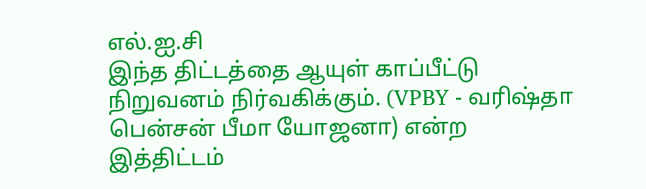எல்.ஐ.சி
இந்த திட்டத்தை ஆயுள் காப்பீட்டு நிறுவனம் நிர்வகிக்கும். (VPBY - வரிஷ்தா பென்சன் பீமா யோஜனா) என்ற இத்திட்டம்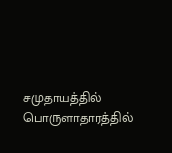சமுதாயத்தில் பொருளாதாரத்தில்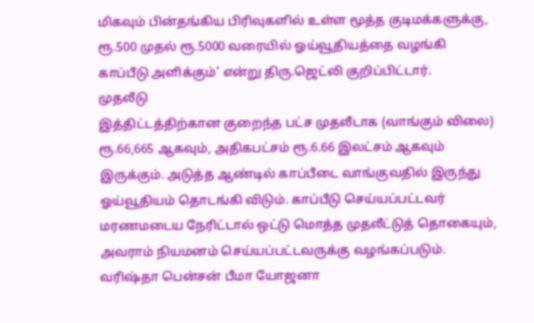மிகவும் பின்தங்கிய பிரிவுகளில் உள்ள மூத்த குடிமக்களுக்கு, ரூ.500 முதல் ரூ.5000 வரையில் ஓய்வூதியத்தை வழங்கி காப்பீடு அளிக்கும்' என்று திரு.ஜெட்லி குறிப்பிட்டார்.
முதலீடு
இத்திட்டத்திற்கான குறைந்த பட்ச முதலீடாக (வாங்கும் விலை) ரூ.66,665 ஆகவும், அதிகபட்சம் ரூ.6.66 இலட்சம் ஆகவும் இருக்கும். அடுத்த ஆண்டில் காப்பீடை வாங்குவதில் இருந்து ஓய்வூதியம் தொடங்கி விடும். காப்பீடு செய்யப்பட்டவர் மரணமடைய நேரிட்டால் ஒட்டு மொத்த முதலீட்டுத் தொகையும், அவராம் நியமனம் செய்யப்பட்டவருக்கு வழங்கப்படும்.
வரிஷ்தா பென்சன் பீமா யோஜனா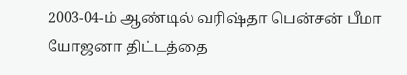2003-04-ம் ஆண்டில் வரிஷ்தா பென்சன் பீமா யோஜனா திட்டத்தை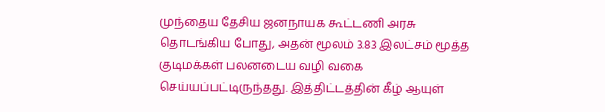முந்தைய தேசிய ஜனநாயக கூட்டணி அரசு தொடங்கிய போது, அதன் மூலம் 3.83 இலட்சம் மூத்த குடிமக்கள் பலனடைய வழி வகை செய்யப்பட்டிருந்தது. இத்திட்டத்தின் கீழ் ஆயுள்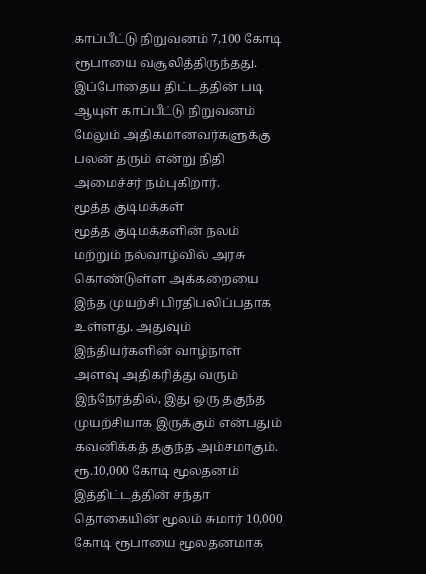காப்பீட்டு நிறுவனம் 7,100 கோடி ரூபாயை வசூலித்திருந்தது. இப்போதைய திட்டத்தின் படி ஆயுள் காப்பீட்டு நிறுவனம் மேலும் அதிகமானவர்களுக்கு பலன் தரும் என்று நிதி அமைச்சர் நம்புகிறார்.
மூத்த குடிமக்கள்
மூத்த குடிமக்களின் நலம் மற்றும் நல்வாழ்வில் அரசு கொண்டுள்ள அக்கறையை இந்த முயற்சி பிரதிபலிப்பதாக உள்ளது. அதுவும் இந்தியர்களின் வாழ்நாள் அளவு அதிகரித்து வரும் இந்நேரத்தில், இது ஒரு தகுந்த முயற்சியாக இருக்கும் என்பதும் கவனிக்கத் தகுந்த அம்சமாகும்.
ரூ.10,000 கோடி மூலதனம்
இத்திட்டத்தின் சந்தா தொகையின் மூலம் சுமார் 10,000 கோடி ரூபாயை மூலதனமாக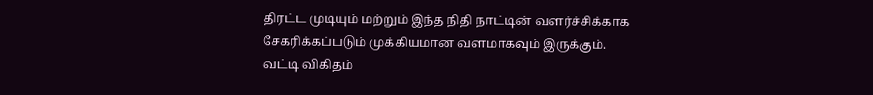திரட்ட முடியும் மற்றும் இந்த நிதி நாட்டின் வளர்ச்சிக்காக சேகரிக்கப்படும் முக்கியமான வளமாகவும் இருக்கும்.
வட்டி விகிதம்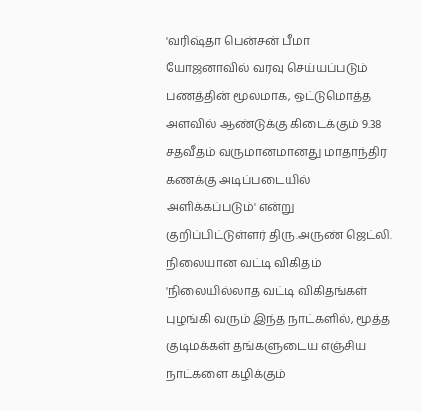'வரிஷ்தா பென்சன் பீமா யோஜனாவில் வரவு செய்யப்படும் பணத்தின் மூலமாக, ஒட்டுமொத்த அளவில் ஆண்டுக்கு கிடைக்கும் 9.38 சதவீதம் வருமானமானது மாதாந்திர கணக்கு அடிப்படையில் அளிக்கப்படும்' என்று குறிப்பிட்டுள்ளர் திரு.அருண் ஜெட்லி.
நிலையான வட்டி விகிதம்
'நிலையில்லாத வட்டி விகிதங்கள் புழங்கி வரும் இந்த நாட்களில், மூத்த குடிமக்கள் தங்களுடைய எஞ்சிய நாட்களை கழிக்கும்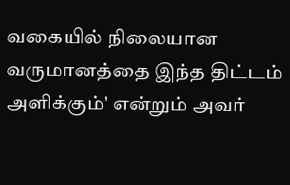வகையில் நிலையான வருமானத்தை இந்த திட்டம் அளிக்கும்' என்றும் அவர்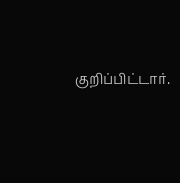குறிப்பிட்டார்.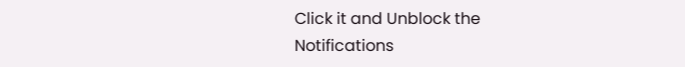Click it and Unblock the Notifications